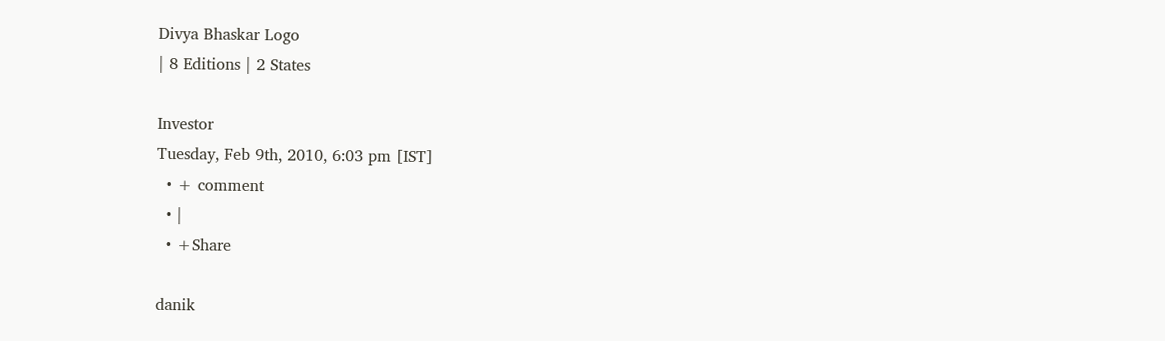Divya Bhaskar Logo
| 8 Editions | 2 States

Investor
Tuesday, Feb 9th, 2010, 6:03 pm [IST]
  • + comment
  • |
  • +Share

danik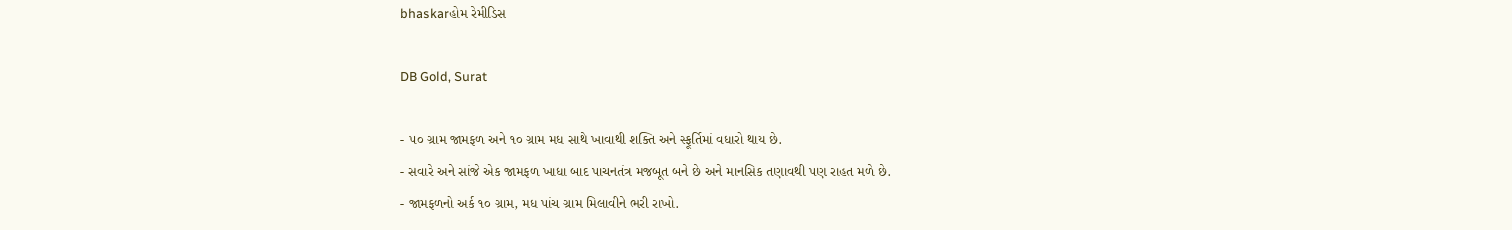bhaskarહોમ રેમીડિસ

DB Gold, Surat

- ૫૦ ગ્રામ જામફળ અને ૧૦ ગ્રામ મધ સાથે ખાવાથી શક્તિ અને સ્ફૂર્તિમાં વધારો થાય છે.
- સવારે અને સાંજે એક જામફળ ખાધા બાદ પાચનતંત્ર મજબૂત બને છે અને માનસિક તણાવથી પણ રાહત મળે છે.
- જામફળનો અર્ક ૧૦ ગ્રામ, મધ પાંચ ગ્રામ મિલાવીને ભરી રાખો.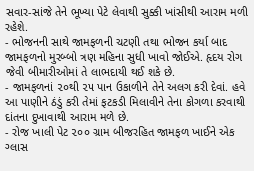સવાર-સાંજે તેને ભૂખ્યા પેટે લેવાથી સુક્કી ખાંસીથી આરામ મળી રહેશે.
- ભોજનની સાથે જામફળની ચટણી તથા ભોજન કર્યા બાદ જામફળનો મુરબ્બો ત્રણ મહિના સુધી ખાવો જોઈએ. હૃદય રોગ જેવી બીમારીઓમાં તે લાભદાયી થઈ શકે છે.
- જામફળનાં ૨૦થી ૨૫ પાન ઉકાળીને તેને અલગ કરી દેવાં. હવે આ પાણીને ઠંડું કરી તેમાં ફટકડી મિલાવીને તેના કોગળા કરવાથી દાંતના દુખાવાથી આરામ મળે છે.
- રોજ ખાલી પેટ ૨૦૦ ગ્રામ બીજરહિત જામફળ ખાઈને એક ગ્લાસ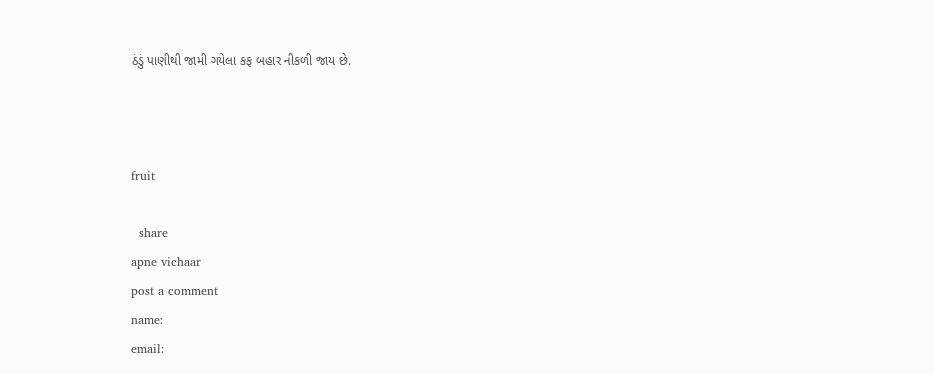ઠંડું પાણીથી જામી ગયેલા કફ બહાર નીકળી જાય છે.



fruit

  share
apne vichaar
post a comment
name:
email: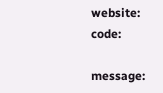website:
code:

message: